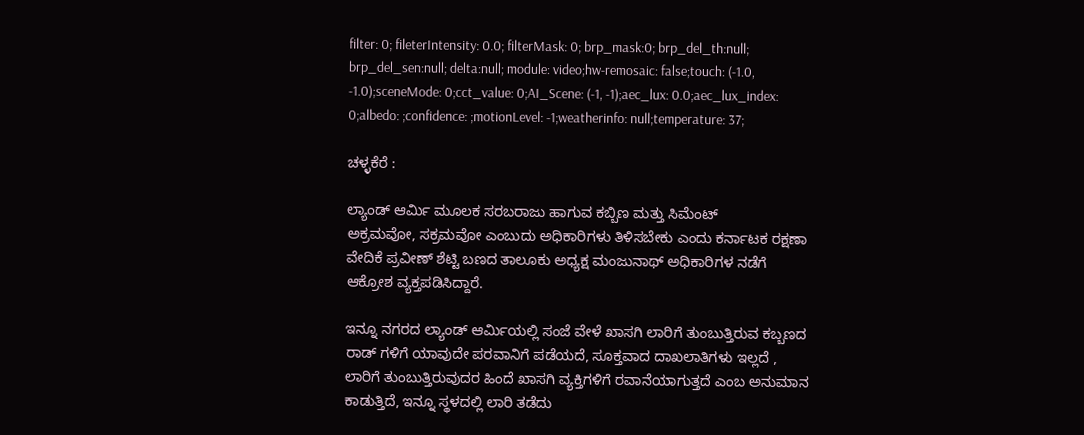filter: 0; fileterIntensity: 0.0; filterMask: 0; brp_mask:0; brp_del_th:null; brp_del_sen:null; delta:null; module: video;hw-remosaic: false;touch: (-1.0, -1.0);sceneMode: 0;cct_value: 0;AI_Scene: (-1, -1);aec_lux: 0.0;aec_lux_index: 0;albedo: ;confidence: ;motionLevel: -1;weatherinfo: null;temperature: 37;

ಚಳ್ಳಕೆರೆ :

ಲ್ಯಾಂಡ್‌ ಆರ್ಮಿ ಮೂಲಕ ಸರಬರಾಜು ಹಾಗುವ ಕಬ್ಬಿಣ ಮತ್ತು ಸಿಮೆಂಟ್
ಅಕ್ರಮವೋ, ಸಕ್ರಮವೋ ಎಂಬುದು ಅಧಿಕಾರಿಗಳು ತಿಳಿಸಬೇಕು ಎಂದು ಕರ್ನಾಟಕ ರಕ್ಷಣಾ ವೇದಿಕೆ ಪ್ರವೀಣ್ ಶೆಟ್ಟಿ ಬಣದ ತಾಲೂಕು ಅಧ್ಯಕ್ಷ ಮಂಜುನಾಥ್ ಅಧಿಕಾರಿಗಳ ನಡೆಗೆ ಆಕ್ರೋಶ ವ್ಯಕ್ತಪಡಿಸಿದ್ದಾರೆ.

ಇನ್ನೂ ನಗರದ ಲ್ಯಾಂಡ್ ಆರ್ಮಿಯಲ್ಲಿ ಸಂಜೆ ವೇಳೆ ಖಾಸಗಿ ಲಾರಿಗೆ ತುಂಬುತ್ತಿರುವ ಕಬ್ಬಣದ ರಾಡ್ ಗಳಿಗೆ ಯಾವುದೇ ಪರವಾನಿಗೆ ಪಡೆಯದೆ, ಸೂಕ್ತವಾದ ದಾಖಲಾತಿಗಳು ಇಲ್ಲದೆ , ಲಾರಿಗೆ ತುಂಬುತ್ತಿರುವುದರ ಹಿಂದೆ ಖಾಸಗಿ ವ್ಯಕ್ತಿಗಳಿಗೆ ರವಾನೆಯಾಗುತ್ತದೆ ಎಂಬ ಅನುಮಾನ ಕಾಡುತ್ತಿದೆ, ಇನ್ನೂ ಸ್ಥಳದಲ್ಲಿ ಲಾರಿ ತಡೆದು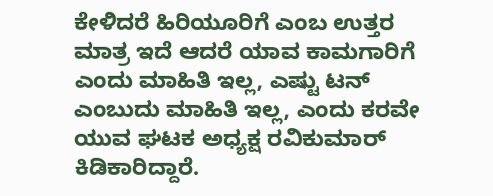ಕೇಳಿದರೆ ಹಿರಿಯೂರಿಗೆ ಎಂಬ ಉತ್ತರ ಮಾತ್ರ ಇದೆ ಆದರೆ ಯಾವ ಕಾಮಗಾರಿಗೆ ಎಂದು ಮಾಹಿತಿ ಇಲ್ಲ, ಎಷ್ಟು ಟನ್ ಎಂಬುದು ಮಾಹಿತಿ ಇಲ್ಲ, ಎಂದು ಕರವೇ ಯುವ ಘಟಕ ಅಧ್ಯಕ್ಷ ರವಿಕುಮಾರ್ ಕಿಡಿಕಾರಿದ್ದಾರೆ.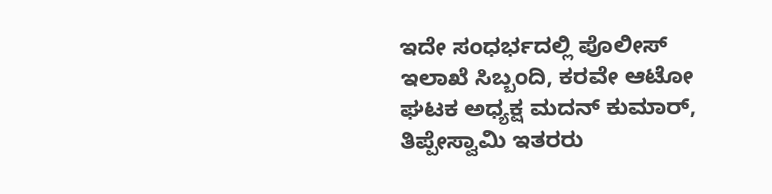ಇದೇ ಸಂಧರ್ಭದಲ್ಲಿ ಪೊಲೀಸ್ ಇಲಾಖೆ ಸಿಬ್ಬಂದಿ, ಕರವೇ ಆಟೋ ಘಟಕ ಅಧ್ಯಕ್ಷ ಮದನ್ ಕುಮಾರ್, ತಿಪ್ಪೇಸ್ವಾಮಿ ಇತರರು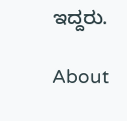ಇದ್ದರು.

About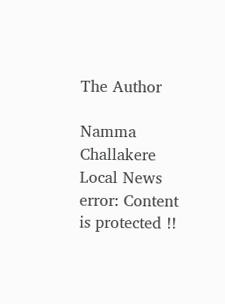The Author

Namma Challakere Local News
error: Content is protected !!